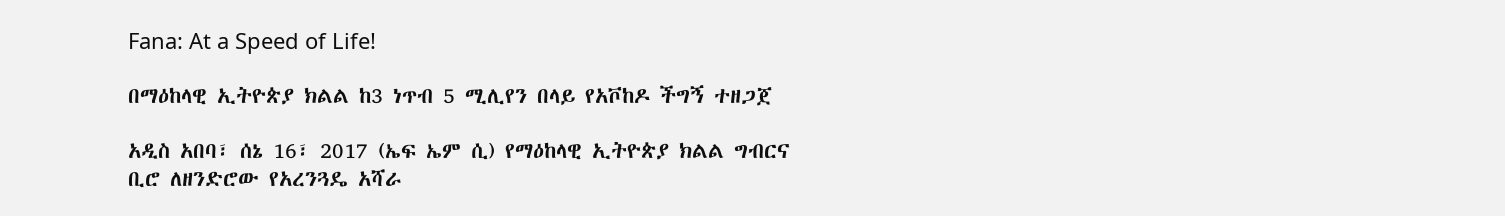Fana: At a Speed of Life!

በማዕከላዊ ኢትዮጵያ ክልል ከ3 ነጥብ 5 ሚሊየን በላይ የአቮከዶ ችግኝ ተዘጋጀ

አዲስ አበባ፣ ሰኔ 16፣ 2017 (ኤፍ ኤም ሲ) የማዕከላዊ ኢትዮጵያ ክልል ግብርና ቢሮ ለዘንድሮው የአረንጓዴ አሻራ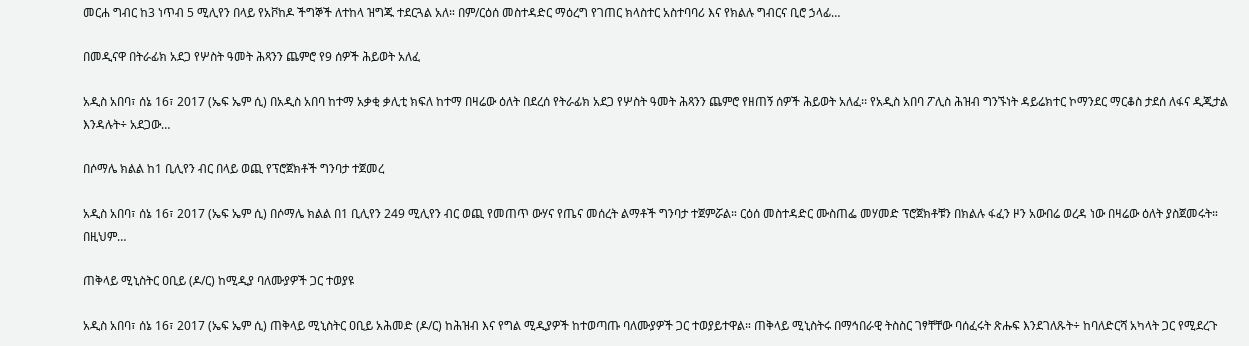መርሐ ግብር ከ3 ነጥብ 5 ሚሊየን በላይ የአቮከዶ ችግኞች ለተከላ ዝግጁ ተደርጓል አለ። በም/ርዕሰ መስተዳድር ማዕረግ የገጠር ክላስተር አስተባባሪ እና የክልሉ ግብርና ቢሮ ኃላፊ…

በመዲናዋ በትራፊክ አደጋ የሦስት ዓመት ሕጻንን ጨምሮ የ9 ሰዎች ሕይወት አለፈ

አዲስ አበባ፣ ሰኔ 16፣ 2017 (ኤፍ ኤም ሲ) በአዲስ አበባ ከተማ አቃቂ ቃሊቲ ክፍለ ከተማ በዛሬው ዕለት በደረሰ የትራፊክ አደጋ የሦስት ዓመት ሕጻንን ጨምሮ የዘጠኝ ሰዎች ሕይወት አለፈ፡፡ የአዲስ አበባ ፖሊስ ሕዝብ ግንኙነት ዳይሬክተር ኮማንደር ማርቆስ ታደሰ ለፋና ዲጂታል እንዳሉት÷ አደጋው…

በሶማሌ ክልል ከ1 ቢሊየን ብር በላይ ወጪ የፕሮጀክቶች ግንባታ ተጀመረ

አዲስ አበባ፣ ሰኔ 16፣ 2017 (ኤፍ ኤም ሲ) በሶማሌ ክልል በ1 ቢሊየን 249 ሚሊየን ብር ወጪ የመጠጥ ውሃና የጤና መሰረት ልማቶች ግንባታ ተጀምሯል። ርዕሰ መስተዳድር ሙስጠፌ መሃመድ ፕሮጀክቶቹን በክልሉ ፋፈን ዞን አውበሬ ወረዳ ነው በዛሬው ዕለት ያስጀመሩት። በዚህም…

ጠቅላይ ሚኒስትር ዐቢይ (ዶ/ር) ከሚዲያ ባለሙያዎች ጋር ተወያዩ

አዲስ አበባ፣ ሰኔ 16፣ 2017 (ኤፍ ኤም ሲ) ጠቅላይ ሚኒስትር ዐቢይ አሕመድ (ዶ/ር) ከሕዝብ እና የግል ሚዲያዎች ከተወጣጡ ባለሙያዎች ጋር ተወያይተዋል። ጠቅላይ ሚኒስትሩ በማኅበራዊ ትስስር ገፃቸቸው ባሰፈሩት ጽሑፍ እንደገለጹት÷ ከባለድርሻ አካላት ጋር የሚደረጉ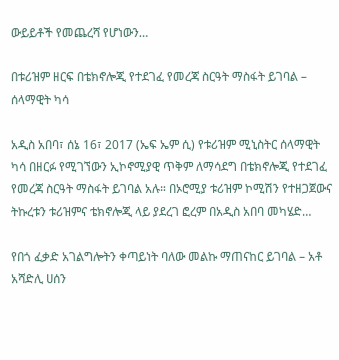ውይይቶች የመጨረሻ የሆነውን…

በቱሪዝም ዘርፍ በቴክኖሎጂ የተደገፈ የመረጃ ስርዓት ማስፋት ይገባል – ሰላማዊት ካሳ

አዲስ አበባ፣ ሰኔ 16፣ 2017 (ኤፍ ኤም ሲ) የቱሪዝም ሚኒስትር ሰላማዊት ካሳ በዘርፉ የሚገኘውን ኢኮኖሚያዊ ጥቅም ለማሳደግ በቴክኖሎጂ የተደገፈ የመረጃ ስርዓት ማስፋት ይገባል አሉ። በኦሮሚያ ቱሪዝም ኮሚሽን የተዘጋጀውና ትኩረቱን ቱሪዝምና ቴክኖሎጂ ላይ ያደረገ ፎረም በአዲስ አበባ መካሄድ…

የበጎ ፈቃድ አገልግሎትን ቀጣይነት ባለው መልኩ ማጠናከር ይገባል – አቶ አሻድሊ ሀሰን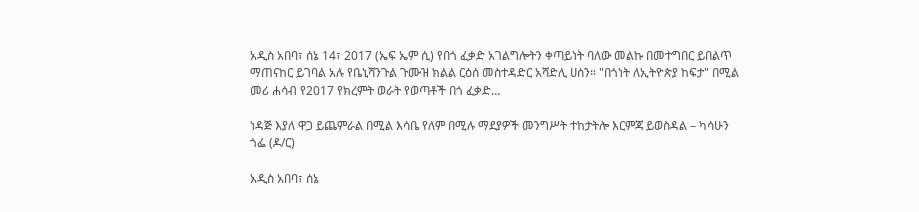አዲስ አበባ፣ ሰኔ 14፣ 2017 (ኤፍ ኤም ሲ) የበጎ ፈቃድ አገልግሎትን ቀጣይነት ባለው መልኩ በመተግበር ይበልጥ ማጠናከር ይገባል አሉ የቤኒሻንጉል ጉሙዝ ክልል ርዕሰ መስተዳድር አሻድሊ ሀሰን። "በጎነት ለኢትዮጵያ ከፍታ" በሚል መሪ ሐሳብ የ2017 የክረምት ወራት የወጣቶች በጎ ፈቃድ…

ነዳጅ እያለ ዋጋ ይጨምራል በሚል እሳቤ የለም በሚሉ ማደያዎች መንግሥት ተከታትሎ እርምጃ ይወስዳል – ካሳሁን ጎፌ (ዶ/ር)

አዲስ አበባ፣ ሰኔ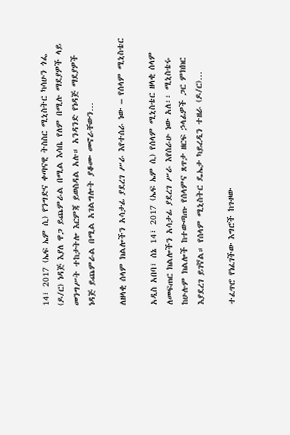14፣ 2017 (ኤፍ ኤም ሲ) የንግድና ቀጣናዊ ትስስር ሚኒስትር ካሳሁን ጎፌ (ዶ/ር) ነዳጅ እያለ ዋጋ ይጨምራል በሚል እሳቤ የለም በሚሉ ማደያዎች ላይ መንግሥት ተከታትሎ እርምጃ ይወስዳል አሉ። አንዳንድ የነዳጅ ማደያዎች ነዳጅ ይጨምራል በሚል አገልግሎት ያቆሙ መኖራቸውን…

ለዘላቂ ሰላም ክልሎችን አሳታፊ ያደረገ ሥራ እየተሰራ ነው – የሰላም ሚኒስቴር

አዲስ አበባ፣ ሰኔ 14፣ 2017 (ኤፍ ኤም ሲ) የሰላም ሚኒስቴር ዘላቂ ሰላም ለመፍጠር ክልሎችን አሳታፊ ያደረገ ሥራ እየሰራሁ ነው አለ፡፡ ሚኒስቴሩ ከሁሉም ክልሎች ከተውጣጡ የሰላምና ጸጥታ ዘርፍ ኃላፊዎች ጋር ምክክር እያደረገ ይገኛል። የሰላም ሚኒስትር ዴኤታ ካይረዲን ተዘራ (ዶ/ር)…

ተፈጥሮ የነፈገችው እግሮች ከጉዞው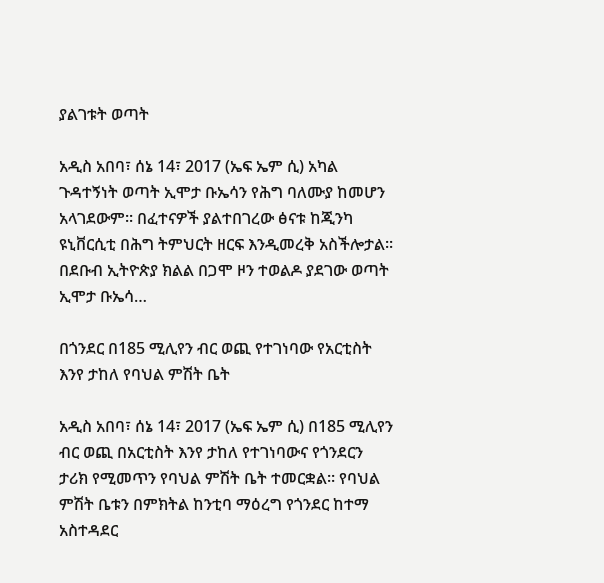ያልገቱት ወጣት

አዲስ አበባ፣ ሰኔ 14፣ 2017 (ኤፍ ኤም ሲ) አካል ጉዳተኝነት ወጣት ኢሞታ ቡኤሳን የሕግ ባለሙያ ከመሆን አላገደውም፡፡ በፈተናዎች ያልተበገረው ፅናቱ ከጂንካ ዩኒቨርሲቲ በሕግ ትምህርት ዘርፍ እንዲመረቅ አስችሎታል፡፡ በደቡብ ኢትዮጵያ ክልል በጋሞ ዞን ተወልዶ ያደገው ወጣት ኢሞታ ቡኤሳ…

በጎንደር በ185 ሚሊየን ብር ወጪ የተገነባው የአርቲስት እንየ ታከለ የባህል ምሽት ቤት

አዲስ አበባ፣ ሰኔ 14፣ 2017 (ኤፍ ኤም ሲ) በ185 ሚሊየን ብር ወጪ በአርቲስት እንየ ታከለ የተገነባውና የጎንደርን ታሪክ የሚመጥን የባህል ምሽት ቤት ተመርቋል። የባህል ምሽት ቤቱን በምክትል ከንቲባ ማዕረግ የጎንደር ከተማ አስተዳደር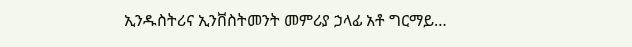ኢንዱስትሪና ኢንቨስትመንት መምሪያ ኃላፊ አቶ ግርማይ…